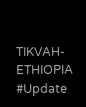TIKVAH-ETHIOPIA
#Update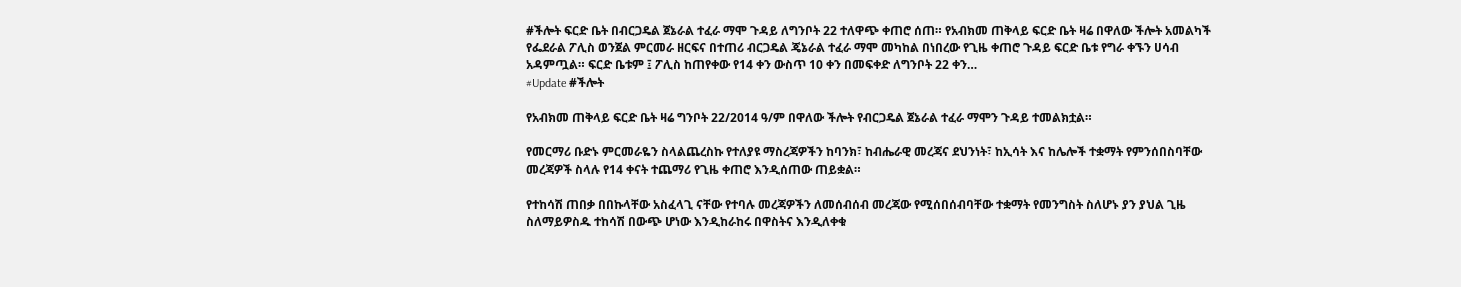#ችሎት ፍርድ ቤት በብርጋዴል ጀኔራል ተፈራ ማሞ ጉዳይ ለግንቦት 22 ተለዋጭ ቀጠሮ ሰጠ። የአብክመ ጠቅላይ ፍርድ ቤት ዛሬ በዋለው ችሎት አመልካች የፌደራል ፖሊስ ወንጀል ምርመራ ዘርፍና በተጠሪ ብርጋዴል ጄኔራል ተፈራ ማሞ መካከል በነበረው የጊዜ ቀጠሮ ጉዳይ ፍርድ ቤቱ የግራ ቀኙን ሀሳብ አዳምጧል። ፍርድ ቤቱም ፤ ፖሊስ ከጠየቀው የ14 ቀን ውስጥ 10 ቀን በመፍቀድ ለግንቦት 22 ቀን…
#Update #ችሎት

የአብክመ ጠቅላይ ፍርድ ቤት ዛሬ ግንቦት 22/2014 ዓ/ም በዋለው ችሎት የብርጋዴል ጀኔራል ተፈራ ማሞን ጉዳይ ተመልክቷል።

የመርማሪ ቡድኑ ምርመራዬን ስላልጨረስኩ የተለያዩ ማስረጃዎችን ከባንክ፣ ከብሔራዊ መረጃና ደህንነት፣ ከኢሳት እና ከሌሎች ተቋማት የምንሰበስባቸው መረጃዎች ስላሉ የ14 ቀናት ተጨማሪ የጊዜ ቀጠሮ እንዲሰጠው ጠይቋል።

የተከሳሽ ጠበቃ በበኩላቸው አስፈላጊ ናቸው የተባሉ መረጃዎችን ለመሰብሰብ መረጃው የሚሰበሰብባቸው ተቋማት የመንግስት ስለሆኑ ያን ያህል ጊዜ ስለማይዎስዱ ተከሳሽ በውጭ ሆነው እንዲከራከሩ በዋስትና እንዲለቀቁ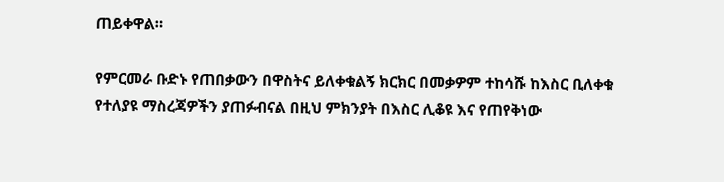ጠይቀዋል።

የምርመራ ቡድኑ የጠበቃውን በዋስትና ይለቀቁልኝ ክርክር በመቃዎም ተከሳሹ ከእስር ቢለቀቁ የተለያዩ ማስረጃዎችን ያጠፉብናል በዚህ ምክንያት በእስር ሊቆዩ እና የጠየቅነው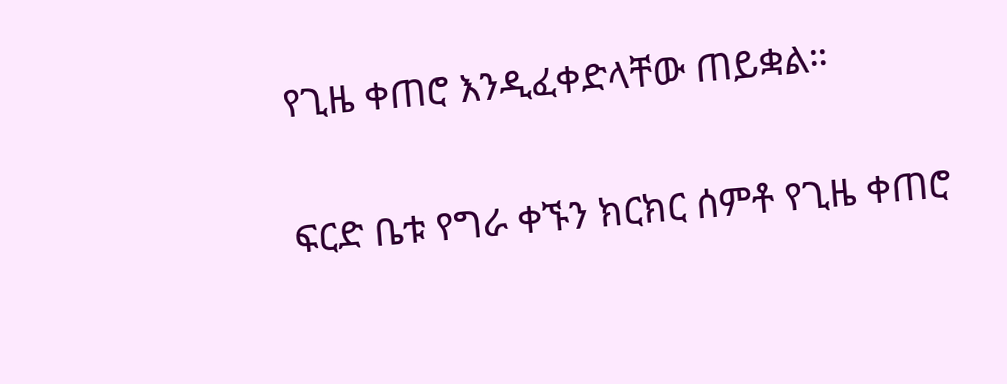የጊዜ ቀጠሮ እንዲፈቀድላቸው ጠይቋል።

ፍርድ ቤቱ የግራ ቀኙን ክርክር ሰምቶ የጊዜ ቀጠሮ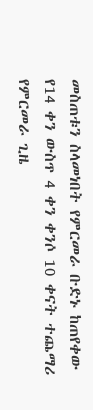መስጠቱን ስላመነበት የምርመራ ቡድኑ ከጠየቀው የ14 ቀን ውስጥ 4 ቀን ቀንሶ 10 ቀናት ተጨማሪ የምርመራ ጊዜ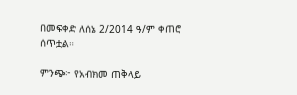በመፍቀድ ለሰኔ 2/2014 ዓ/ም ቀጠሮ ሰጥቷል።

ምንጭ፦ የአብክመ ጠቅላይ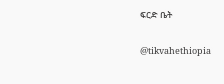ፍርድ ቤት

@tikvahethiopia